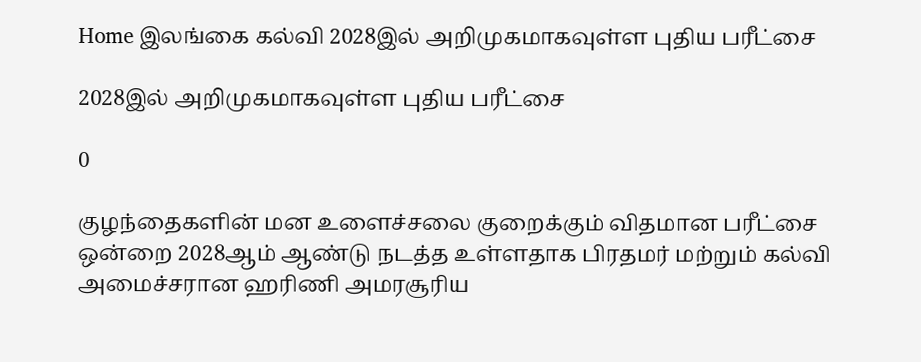Home இலங்கை கல்வி 2028இல் அறிமுகமாகவுள்ள புதிய பரீட்சை

2028இல் அறிமுகமாகவுள்ள புதிய பரீட்சை

0

குழந்தைகளின் மன உளைச்சலை குறைக்கும் விதமான பரீட்சை ஒன்றை 2028ஆம் ஆண்டு நடத்த உள்ளதாக பிரதமர் மற்றும் கல்வி அமைச்சரான ஹரிணி அமரசூரிய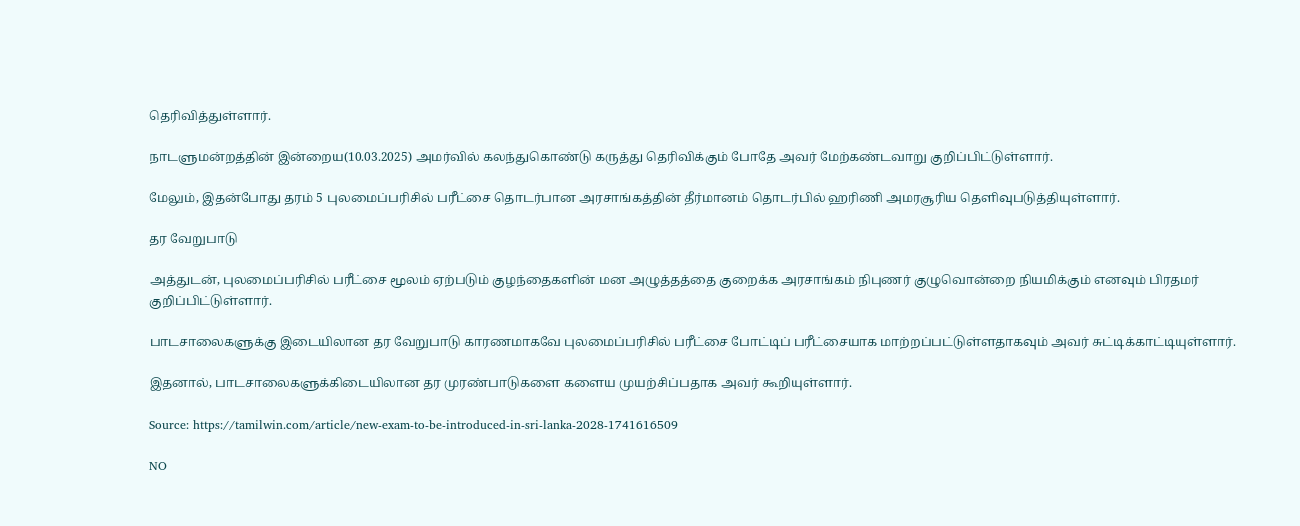தெரிவித்துள்ளார்.

நாடளுமன்றத்தின் இன்றைய(10.03.2025) அமர்வில் கலந்துகொண்டு கருத்து தெரிவிக்கும் போதே அவர் மேற்கண்டவாறு குறிப்பிட்டுள்ளார்.

மேலும், இதன்போது தரம் 5 புலமைப்பரிசில் பரீட்சை தொடர்பான அரசாங்கத்தின் தீர்மானம் தொடர்பில் ஹரிணி அமரசூரிய தெளிவுபடுத்தியுள்ளார்.

தர வேறுபாடு

அத்துடன், புலமைப்பரிசில் பரீட்சை மூலம் ஏற்படும் குழந்தைகளின் மன அழுத்தத்தை குறைக்க அரசாங்கம் நிபுணர் குழுவொன்றை நியமிக்கும் எனவும் பிரதமர் குறிப்பிட்டுள்ளார்.

பாடசாலைகளுக்கு இடையிலான தர வேறுபாடு காரணமாகவே புலமைப்பரிசில் பரீட்சை போட்டிப் பரீட்சையாக மாற்றப்பட்டுள்ளதாகவும் அவர் சுட்டிக்காட்டியுள்ளார்.

இதனால், பாடசாலைகளுக்கிடையிலான தர முரண்பாடுகளை களைய முயற்சிப்பதாக அவர் கூறியுள்ளார்.

Source: https://tamilwin.com/article/new-exam-to-be-introduced-in-sri-lanka-2028-1741616509

NO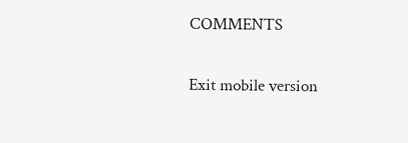COMMENTS

Exit mobile version